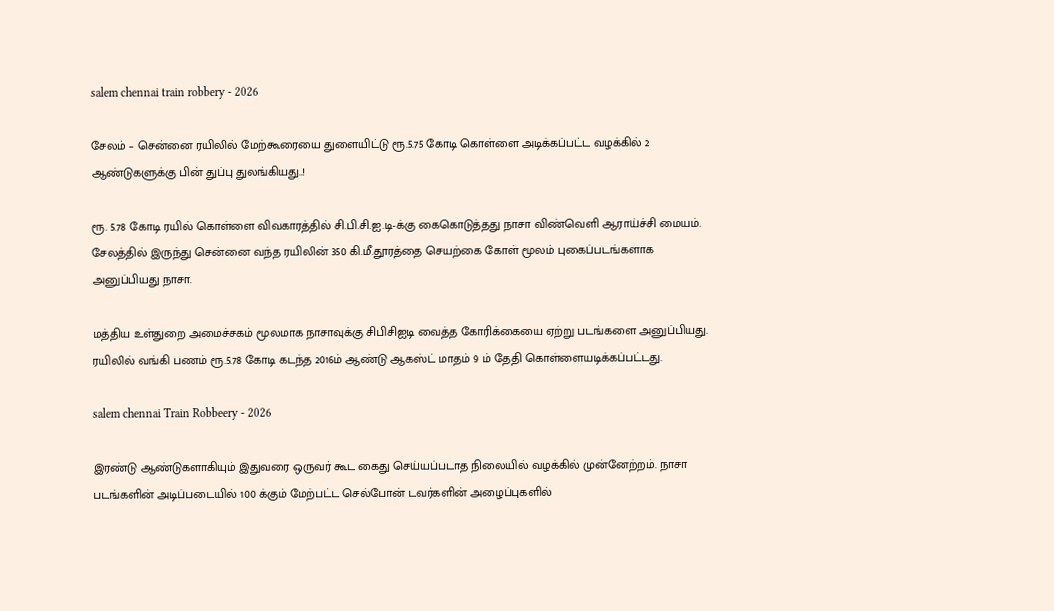salem chennai train robbery - 2026

சேலம் – சென்னை ரயிலில் மேற்கூரையை துளையிட்டு ரூ.5.75 கோடி கொள்ளை அடிக்கப்பட்ட வழக்கில் 2 ஆண்டுகளுக்கு பின் துப்பு துலங்கியது..!

ரூ. 5.78 கோடி ரயில் கொள்ளை விவகாரத்தில் சி.பி.சி.ஐ.டி-க்கு கைகொடுத்தது நாசா விண்வெளி ஆராய்ச்சி மையம். சேலத்தில் இருந்து சென்னை வந்த ரயிலின் 350 கி.மீ.தூரத்தை செயற்கை கோள் மூலம் புகைப்படங்களாக அனுப்பியது நாசா.

மத்திய உள்துறை அமைச்சகம் மூலமாக நாசாவுக்கு சிபிசிஐடி வைத்த கோரிக்கையை ஏற்று படங்களை அனுப்பியது. ரயிலில் வங்கி பணம் ரூ.5.78 கோடி கடந்த 2016ம் ஆண்டு ஆகஸ்ட் மாதம் 9 ம் தேதி கொள்ளையடிக்கப்பட்டது.

salem chennai Train Robbeery - 2026

இரண்டு ஆண்டுகளாகியும் இதுவரை ஒருவர் கூட கைது செய்யப்படாத நிலையில் வழக்கில் முன்னேற்றம். நாசா படங்களின் அடிப்படையில் 100 க்கும் மேற்பட்ட செல்போன் டவர்களின் அழைப்புகளில்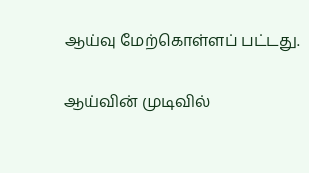ஆய்வு மேற்கொள்ளப் பட்டது.

ஆய்வின் முடிவில்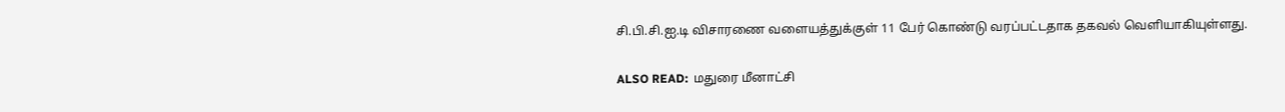சி.பி.சி.ஐ.டி விசாரணை வளையத்துக்குள் 11 பேர் கொண்டு வரப்பட்டதாக தகவல் வெளியாகியுள்ளது.

ALSO READ:  மதுரை மீனாட்சி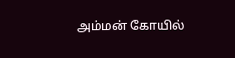அம்மன் கோயில்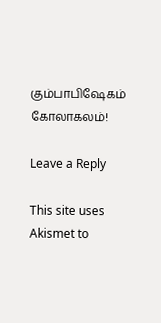கும்பாபிஷேகம் கோலாகலம்!

Leave a Reply

This site uses Akismet to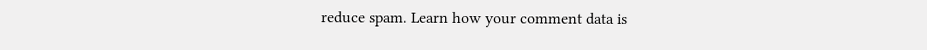reduce spam. Learn how your comment data is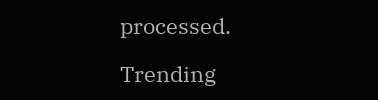processed.

Trending